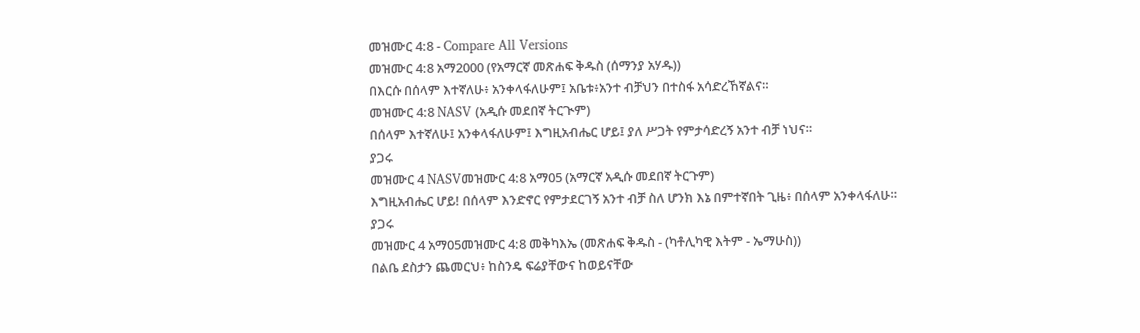መዝሙር 4:8 - Compare All Versions
መዝሙር 4:8 አማ2000 (የአማርኛ መጽሐፍ ቅዱስ (ሰማንያ አሃዱ))
በእርሱ በሰላም እተኛለሁ፥ አንቀላፋለሁም፤ አቤቱ፥አንተ ብቻህን በተስፋ አሳድረኸኛልና።
መዝሙር 4:8 NASV (አዲሱ መደበኛ ትርጒም)
በሰላም እተኛለሁ፤ አንቀላፋለሁም፤ እግዚአብሔር ሆይ፤ ያለ ሥጋት የምታሳድረኝ አንተ ብቻ ነህና።
ያጋሩ
መዝሙር 4 NASVመዝሙር 4:8 አማ05 (አማርኛ አዲሱ መደበኛ ትርጉም)
እግዚአብሔር ሆይ! በሰላም እንድኖር የምታደርገኝ አንተ ብቻ ስለ ሆንክ እኔ በምተኛበት ጊዜ፥ በሰላም አንቀላፋለሁ።
ያጋሩ
መዝሙር 4 አማ05መዝሙር 4:8 መቅካእኤ (መጽሐፍ ቅዱስ - (ካቶሊካዊ እትም - ኤማሁስ))
በልቤ ደስታን ጨመርህ፥ ከስንዴ ፍሬያቸውና ከወይናቸው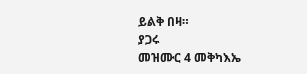ይልቅ በዛ።
ያጋሩ
መዝሙር 4 መቅካእኤ